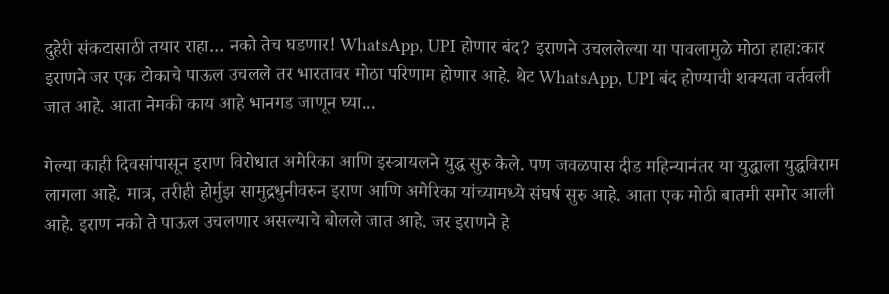दुहेरी संकटासाठी तयार राहा… नको तेच घडणार! WhatsApp, UPI होणार बंद? इराणने उचललेल्या या पावलामुळे मोठा हाहा:कार
इराणने जर एक टोकाचे पाऊल उचलले तर भारतावर मोठा परिणाम होणार आहे. थेट WhatsApp, UPI बंद होण्याची शक्यता वर्तवली जात आहे. आता नेमकी काय आहे भानगड जाणून घ्या...

गेल्या काही दिवसांपासून इराण विरोधात अमेरिका आणि इस्त्रायलने युद्ध सुरु केले. पण जवळपास दीड महिन्यानंतर या युद्धाला युद्धविराम लागला आहे. मात्र, तरीही होर्मुझ सामुद्रधुनीवरुन इराण आणि अमेरिका यांच्यामध्ये संघर्ष सुरु आहे. आता एक मोठी बातमी समोर आली आहे. इराण नको ते पाऊल उचलणार असल्याचे बोलले जात आहे. जर इराणने हे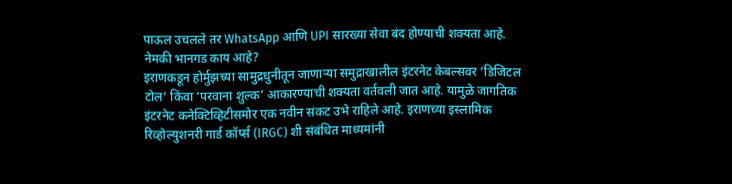पाऊल उचलले तर WhatsApp आणि UPI सारख्या सेवा बंद होण्याची शक्यता आहे.
नेमकी भानगड काय आहे?
इराणकडून होर्मुझच्या सामुद्रधुनीतून जाणाऱ्या समुद्राखालील इंटरनेट केबल्सवर ‘डिजिटल टोल’ किंवा ‘परवाना शुल्क’ आकारण्याची शक्यता वर्तवली जात आहे. यामुळे जागतिक इंटरनेट कनेक्टिव्हिटीसमोर एक नवीन संकट उभे राहिले आहे. इराणच्या इस्लामिक रिव्होल्युशनरी गार्ड कॉर्प्स (IRGC) शी संबंधित माध्यमांनी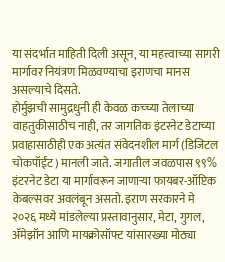या संदर्भात माहिती दिली असून, या महत्त्वाच्या सागरी मार्गावर नियंत्रण मिळवण्याचा इराणचा मानस असल्याचे दिसते.
होर्मुझची सामुद्रधुनी ही केवळ कच्च्या तेलाच्या वाहतुकीसाठीच नाही, तर जागतिक इंटरनेट डेटाच्या प्रवाहासाठीही एक अत्यंत संवेदनशील मार्ग (डिजिटल चोकपॉईंट) मानली जाते. जगातील जवळपास ९९% इंटरनेट डेटा या मार्गावरून जाणाऱ्या फायबर-ऑप्टिक केबल्सवर अवलंबून असतो. इराण सरकारने मे २०२६ मध्ये मांडलेल्या प्रस्तावानुसार, मेटा, गुगल, ॲमेझॉन आणि मायक्रोसॉफ्ट यांसारख्या मोठ्या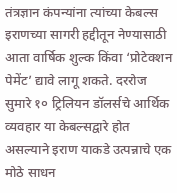तंत्रज्ञान कंपन्यांना त्यांच्या केबल्स इराणच्या सागरी हद्दीतून नेण्यासाठी आता वार्षिक शुल्क किंवा ‘प्रोटेक्शन पेमेंट’ द्यावे लागू शकते. दररोज सुमारे १० ट्रिलियन डॉलर्सचे आर्थिक व्यवहार या केबल्सद्वारे होत असल्याने इराण याकडे उत्पन्नाचे एक मोठे साधन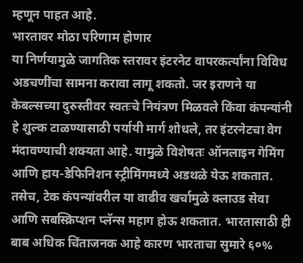म्हणून पाहत आहे.
भारतावर मोठा परिणाम होणार
या निर्णयामुळे जागतिक स्तरावर इंटरनेट वापरकर्त्यांना विविध अडचणींचा सामना करावा लागू शकतो. जर इराणने या केबल्सच्या दुरुस्तीवर स्वतःचे नियंत्रण मिळवले किंवा कंपन्यांनी हे शुल्क टाळण्यासाठी पर्यायी मार्ग शोधले, तर इंटरनेटचा वेग मंदावण्याची शक्यता आहे. यामुळे विशेषतः ऑनलाइन गेमिंग आणि हाय-डेफिनिशन स्ट्रीमिंगमध्ये अडथळे येऊ शकतात. तसेच, टेक कंपन्यांवरील या वाढीव खर्चामुळे क्लाउड सेवा आणि सबस्क्रिप्शन प्लॅन्स महाग होऊ शकतात. भारतासाठी ही बाब अधिक चिंताजनक आहे कारण भारताचा सुमारे ६०%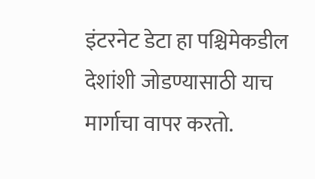इंटरनेट डेटा हा पश्चिमेकडील देशांशी जोडण्यासाठी याच मार्गाचा वापर करतो.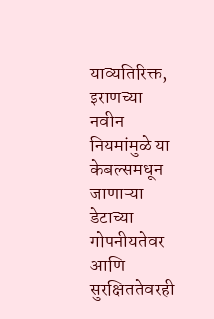याव्यतिरिक्त, इराणच्या नवीन नियमांमुळे या केबल्समधून जाणाऱ्या डेटाच्या गोपनीयतेवर आणि सुरक्षिततेवरही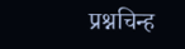प्रश्नचिन्ह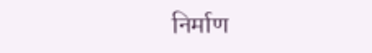निर्माण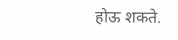होऊ शकते.